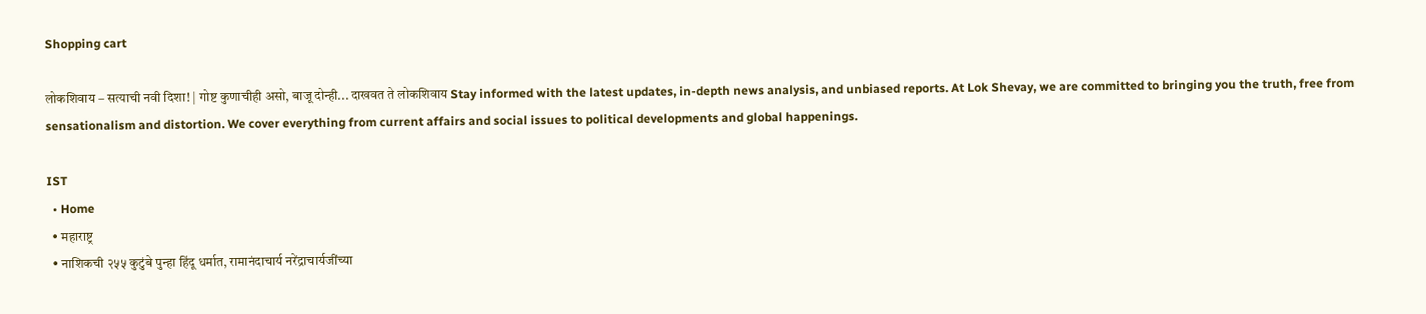Shopping cart

लोकशिवाय – सत्याची नवी दिशा! | गोष्ट कुणाचीही असो, बाजू दोन्ही... दाखवत ते लोकशिवाय Stay informed with the latest updates, in-depth news analysis, and unbiased reports. At Lok Shevay, we are committed to bringing you the truth, free from sensationalism and distortion. We cover everything from current affairs and social issues to political developments and global happenings.

IST
  • Home
  • महाराष्ट्र
  • नाशिकची २५५ कुटुंबे पुन्हा हिंदू धर्मात, रामानंदाचार्य नरेंद्राचार्यजींच्या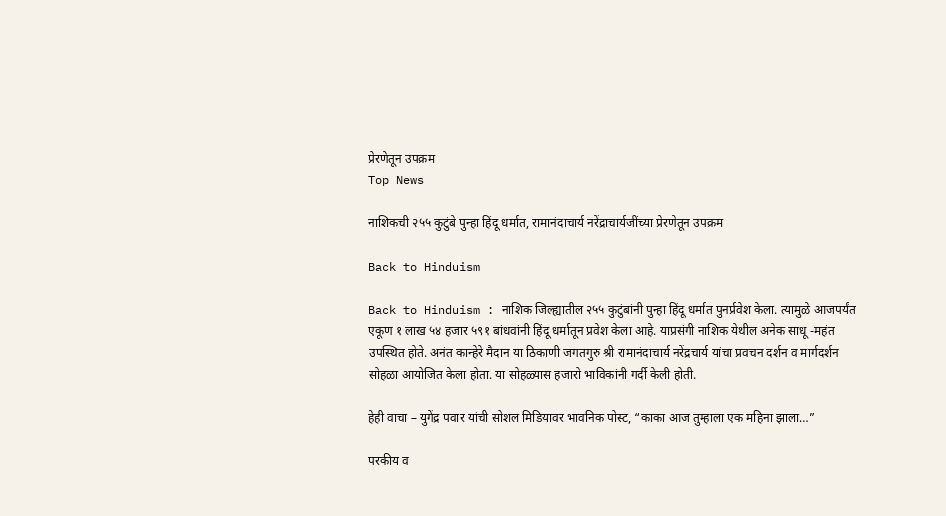प्रेरणेतून उपक्रम
Top News

नाशिकची २५५ कुटुंबे पुन्हा हिंदू धर्मात, रामानंदाचार्य नरेंद्राचार्यजींच्या प्रेरणेतून उपक्रम

Back to Hinduism

Back to Hinduism : नाशिक जिल्ह्यातील २५५ कुटुंबांनी पुन्हा हिंदू धर्मात पुनर्प्रवेश केला. त्यामुळे आजपर्यंत एकूण १ लाख ५४ हजार ५९१ बांधवांनी हिंदू धर्मातून प्रवेश केला आहे. याप्रसंगी नाशिक येथील अनेक साधू -महंत उपस्थित होते. अनंत कान्हेरे मैदान या ठिकाणी जगतगुरु श्री रामानंदाचार्य नरेंद्रचार्य यांचा प्रवचन दर्शन व मार्गदर्शन सोहळा आयोजित केला होता. या सोहळ्यास हजारो भाविकांनी गर्दी केली होती.

हेही वाचा – युगेंद्र पवार यांची सोशल मिडियावर भावनिक पोस्ट, “काका आज तुम्हाला एक महिना झाला…”

परकीय व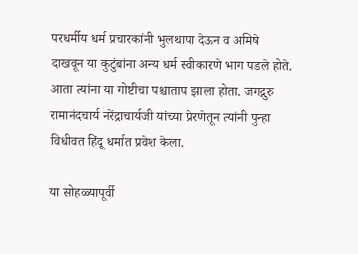परधर्मीय धर्म प्रचारकांनी भुलथापा देऊन व अमिषे दाखवून या कुटुंबांना अन्य धर्म स्वीकारणे भाग पडले होते. आता त्यांना या गोष्टीचा पश्चाताप झाला होता. जगद्गुरु रामानंदचार्य नरेंद्राचार्यजी यांच्या प्रेरणेतून त्यांनी पुन्हा विधीवत हिंदू धर्मात प्रवेश केला.

या सोहळ्यापूर्वी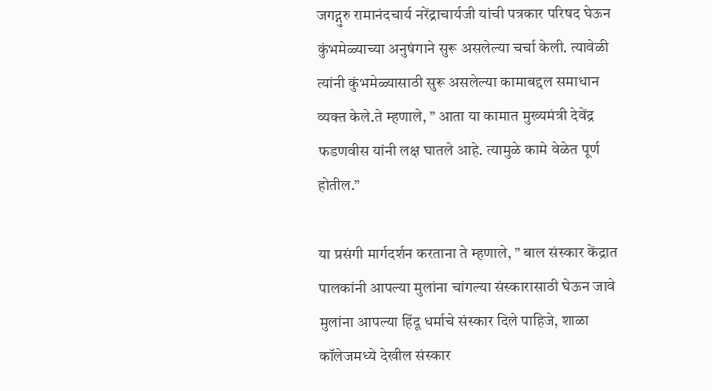जगद्गुरु रामानंदचार्य नरेंद्राचार्यजी यांची पत्रकार परिषद घेऊन कुंभमेळ्याच्या अनुषंगाने सुरू असलेल्या चर्चा केली. त्यावेळी त्यांनी कुंभमेळ्यासाठी सुरू असलेल्या कामाबद्दल समाधान व्यक्त केले.ते म्हणाले, ” आता या कामात मुख्यमंत्री देवेंद्र फडणवीस यांनी लक्ष घातले आहे. त्यामुळे कामे वेळेत पूर्ण होतील.”

या प्रसंगी मार्गदर्शन करताना ते म्हणाले, ” बाल संस्कार केंद्रात पालकांनी आपल्या मुलांना चांगल्या संस्कारासाठी घेऊन जावे मुलांना आपल्या हिंदू धर्माचे संस्कार दिले पाहिजे, शाळा कॉलेजमध्ये देखील संस्कार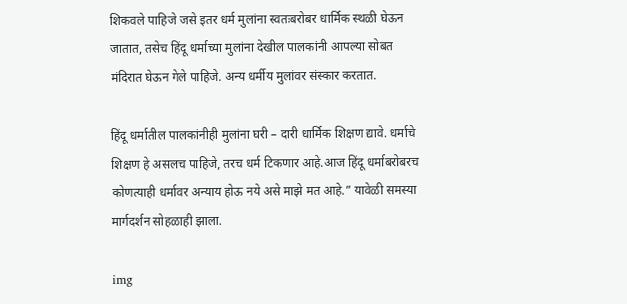शिकवले पाहिजे जसे इतर धर्म मुलांना स्वतःबरोबर धार्मिक स्थळी घेऊन जातात, तसेच हिंदू धर्माच्या मुलांना देखील पालकांनी आपल्या सोबत मंदिरात घेऊन गेले पाहिजे. अन्य धर्मीय मुलांवर संस्कार करतात.

हिंदू धर्मातील पालकांनीही मुलांना घरी – दारी धार्मिक शिक्षण द्यावे. धर्माचे शिक्षण हे असलच पाहिजे, तरच धर्म टिकणार आहे.आज हिंदू धर्माबरोबरच कोणत्याही धर्मावर अन्याय होऊ नये असे माझे मत आहे.” यावेळी समस्या मार्गदर्शन सोहळाही झाला.

img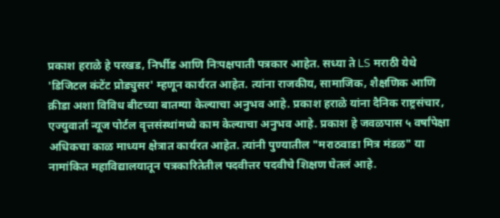प्रकाश हराळे हे परखड, निर्भीड आणि निःपक्षपाती पत्रकार आहेत. सध्या ते LS मराठी येथे 'डिजिटल कंटेंट प्रोड्युसर' म्हणून कार्यरत आहेत. त्यांना राजकीय, सामाजिक, शैक्षणिक आणि क्रीडा अशा विविध बीटच्या बातम्या केल्याचा अनुभव आहे. प्रकाश हराळे यांना दैनिक राष्ट्रसंचार, एज्युवार्ता न्यूज पोर्टल वृत्तसंस्थांमध्ये काम केल्याचा अनुभव आहे. प्रकाश हे जवळपास ५ वर्षांपेक्षा अधिकचा काळ माध्यम क्षेत्रात कार्यरत आहेत. त्यांनी पुण्यातील "मराठवाडा मित्र मंडळ" या नामांकित महाविद्यालयातून पत्रकारितेतील पदवीत्तर पदवीचे शिक्षण घेतलं आहे.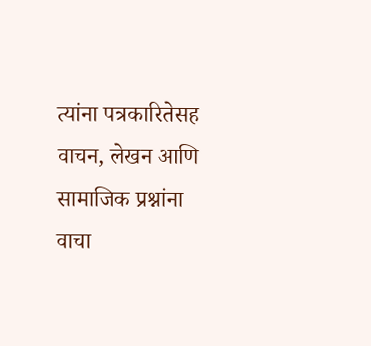त्यांना पत्रकारितेसह वाचन, लेखन आणि सामाजिक प्रश्नांना वाचा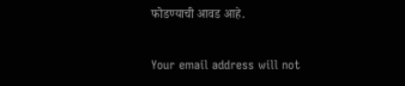फोडण्याची आवड आहे.

Your email address will not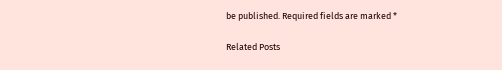be published. Required fields are marked *

Related Posts